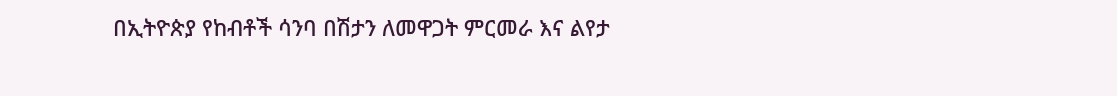በኢትዮጵያ የከብቶች ሳንባ በሽታን ለመዋጋት ምርመራ እና ልየታ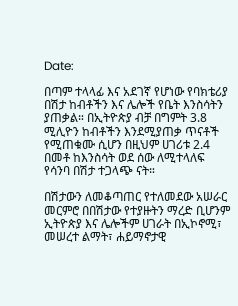Date:

በጣም ተላላፊ እና አደገኛ የሆነው የባክቴሪያ በሽታ ከብቶችን እና ሌሎች የቤት እንስሳትን ያጠቃል። በኢትዮጵያ ብቻ በግምት 3.8 ሚሊዮን ከብቶችን እንደሚያጠቃ ጥናቶች የሚጠቁሙ ሲሆን በዚህም ሀገሪቱ 2.4 በመቶ ከእንስሳት ወደ ሰው ለሚተላለፍ የሳንባ በሽታ ተጋላጭ ናት።

በሽታውን ለመቆጣጠር የተለመደው አሠራር መርምሮ በበሽታው የተያዙትን ማረድ ቢሆንም ኢትዮጵያ እና ሌሎችም ሀገራት በኢኮኖሚ፣ መሠረተ ልማት፣ ሐይማኖታዊ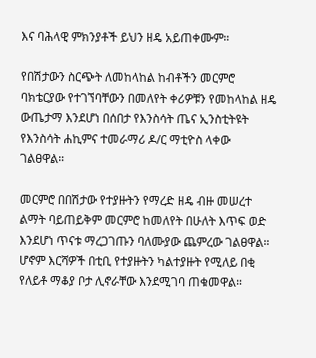እና ባሕላዊ ምክንያቶች ይህን ዘዴ አይጠቀሙም።

የበሽታውን ስርጭት ለመከላከል ከብቶችን መርምሮ ባክቴርያው የተገኘባቸውን በመለየት ቀሪዎቹን የመከላከል ዘዴ ውጤታማ እንደሆነ በሰበታ የእንስሳት ጤና ኢንስቲትዩት የእንስሳት ሐኪምና ተመራማሪ ዶ/ር ማቲዮስ ላቀው ገልፀዋል።

መርምሮ በበሽታው የተያዙትን የማረድ ዘዴ ብዙ መሠረተ ልማት ባይጠይቅም መርምሮ ከመለየት በሁለት እጥፍ ወድ እንደሆነ ጥናቱ ማረጋገጡን ባለሙያው ጨምረው ገልፀዋል። ሆኖም እርሻዎች በቲቢ የተያዙትን ካልተያዙት የሚለይ በቂ የለይቶ ማቆያ ቦታ ሊኖራቸው እንደሚገባ ጠቁመዋል።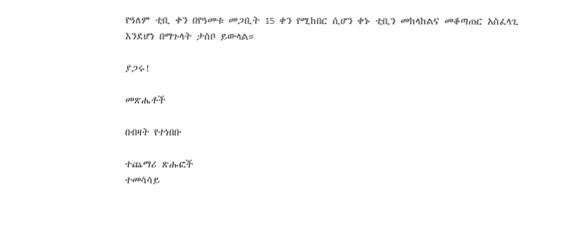የዓለም ቲቢ ቀን በየዓመቱ መጋቢት 15 ቀን የሚከበር ሲሆን ቀኑ ቲቢን መከላከልና መቆጣጠር አስፈላጊ እንደሆነ በማጉላት ታስቦ ይውላል።

ያጋሩ!

መጽሔቶች

በብዛት የተነበቡ

ተጨማሪ ጽሑፎች
ተመሳሳይ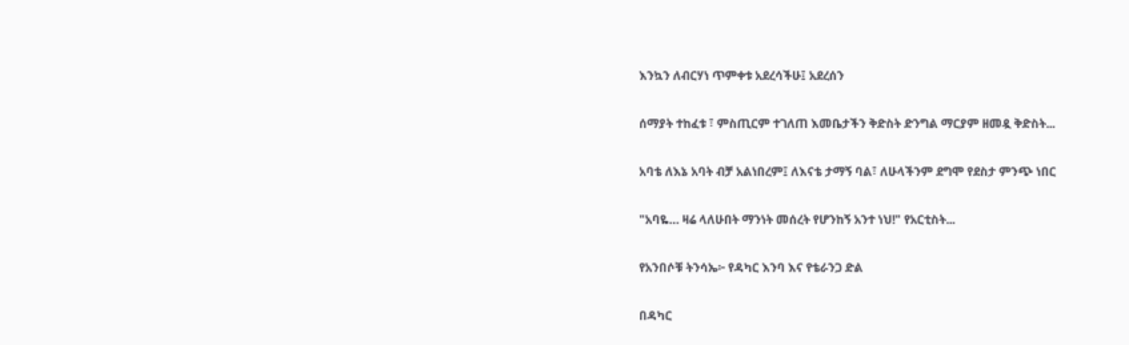እንኳን ለብርሃነ ጥምቀቱ አደረሳችሁ፤ አደረሰን

ሰማያት ተከፈቱ ፣ ምስጢርም ተገለጠ እመቤታችን ቅድስት ድንግል ማርያም ዘመዷ ቅድስት...

አባቴ ለእኔ አባት ብቻ አልነበረም፤ ለእናቴ ታማኝ ባል፣ ለሁላችንም ደግሞ የደስታ ምንጭ ነበር

"አባዬ… ዛሬ ላለሁበት ማንነት መሰረት የሆንከኝ አንተ ነህ!" የአርቲስት...

የአንበሶቹ ትንሳኤ፦ የዳካር እንባ እና የቴራንጋ ድል

በዳካር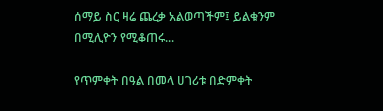ሰማይ ስር ዛሬ ጨረቃ አልወጣችም፤ ይልቁንም በሚሊዮን የሚቆጠሩ...

የጥምቀት በዓል በመላ ሀገሪቱ በድምቀት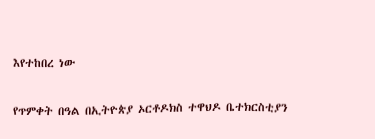እየተከበረ ነው

የጥምቀት በዓል በኢትዮጵያ ኦርቶዶክስ ተዋህዶ ቤተክርስቲያን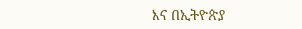እና በኢትዮጵያ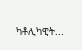ካቶሊካዊት...